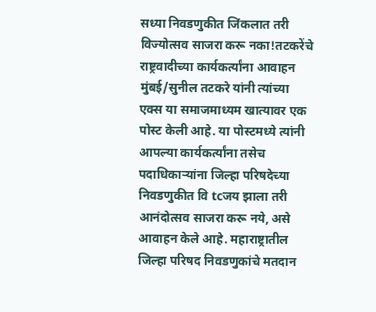सध्या निवडणुकीत जिंकलात तरी विज्योत्सव साजरा करू नका!तटकरेंचे राष्ट्रवादीच्या कार्यकर्त्यांना आवाहन
मुंबई/सुनील तटकरे यांनी त्यांच्या एक्स या समाजमाध्यम खात्यावर एक पोस्ट केली आहे. या पोस्टमध्ये त्यांनी आपल्या कार्यकर्त्यांना तसेच पदाधिकाऱ्यांना जिल्हा परिषदेच्या निवडणुकीत वि tcजय झाला तरी आनंदोत्सव साजरा करू नये, असे आवाहन केले आहे. महाराष्ट्रातील जिल्हा परिषद निवडणुकांचे मतदान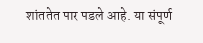शांततेत पार पडले आहे. या संपूर्ण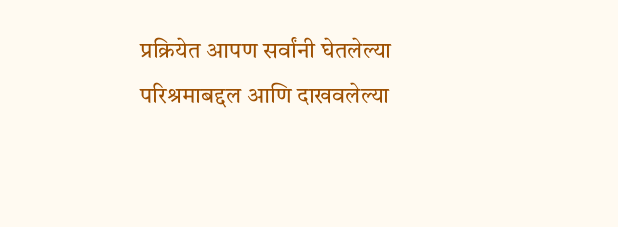प्रक्रियेत आपण सर्वांनी घेतलेल्या परिश्रमाबद्दल आणि दाखवलेल्या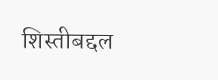शिस्तीबद्दल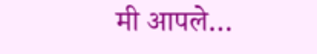मी आपले…